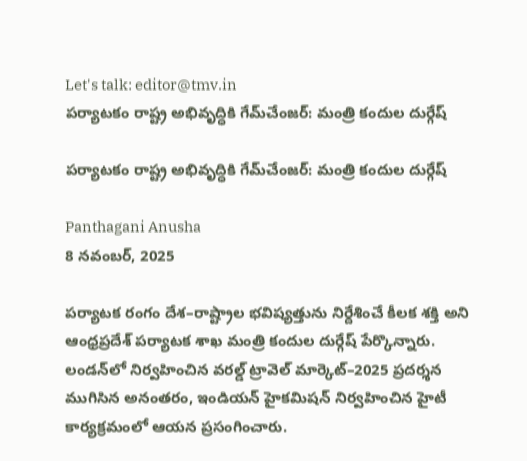Let's talk: editor@tmv.in
పర్యాటకం రాష్ట్ర అభివృద్ధికి గేమ్‌చేంజర్‌: మంత్రి కందుల దుర్గేష్

పర్యాటకం రాష్ట్ర అభివృద్ధికి గేమ్‌చేంజర్‌: మంత్రి కందుల దుర్గేష్

Panthagani Anusha
8 నవంబర్, 2025

పర్యాటక రంగం దేశ–రాష్ట్రాల భవిష్యత్తును నిర్దేశించే కీలక శక్తి అని ఆంధ్రప్రదేశ్ పర్యాటక శాఖ మంత్రి కందుల దుర్గేష్ పేర్కొన్నారు. లండన్‌లో నిర్వహించిన వరల్డ్ ట్రావెల్ మార్కెట్–2025 ప్రదర్శన ముగిసిన అనంతరం, ఇండియన్ హైకమిషన్ నిర్వహించిన హైటీ కార్యక్రమంలో ఆయన ప్రసంగించారు.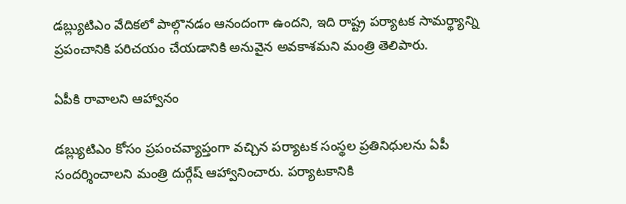డబ్ల్యుటిఎం వేదికలో పాల్గొనడం ఆనందంగా ఉందని, ఇది రాష్ట్ర పర్యాటక సామర్థ్యాన్ని ప్రపంచానికి పరిచయం చేయడానికి అనువైన అవకాశమని మంత్రి తెలిపారు.

ఏపీకి రావాలని ఆహ్వానం

డబ్ల్యుటిఎం కోసం ప్రపంచవ్యాప్తంగా వచ్చిన పర్యాటక సంస్థల ప్రతినిధులను ఏపీ సందర్శించాలని మంత్రి దుర్గేష్ ఆహ్వానించారు. పర్యాటకానికి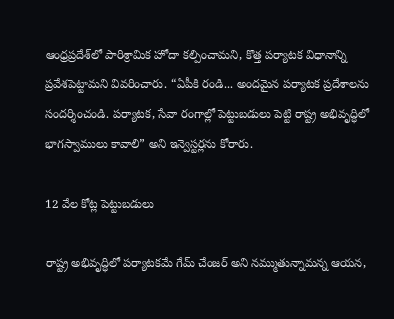ఆంధ్రప్రదేశ్‌లో పారిశ్రామిక హోదా కల్పించామని, కొత్త పర్యాటక విధానాన్ని ప్రవేశపెట్టామని వివరించారు. “ఏపీకి రండి... అందమైన పర్యాటక ప్రదేశాలను సందర్శించండి. పర్యాటక, సేవా రంగాల్లో పెట్టుబడులు పెట్టి రాష్ట్ర అభివృద్ధిలో భాగస్వాములు కావాలి” అని ఇన్వెస్టర్లను కోరారు.

12 వేల కోట్ల పెట్టుబడులు

రాష్ట్ర అభివృద్ధిలో పర్యాటకమే గేమ్ చేంజర్ అని నమ్ముతున్నామన్న ఆయన,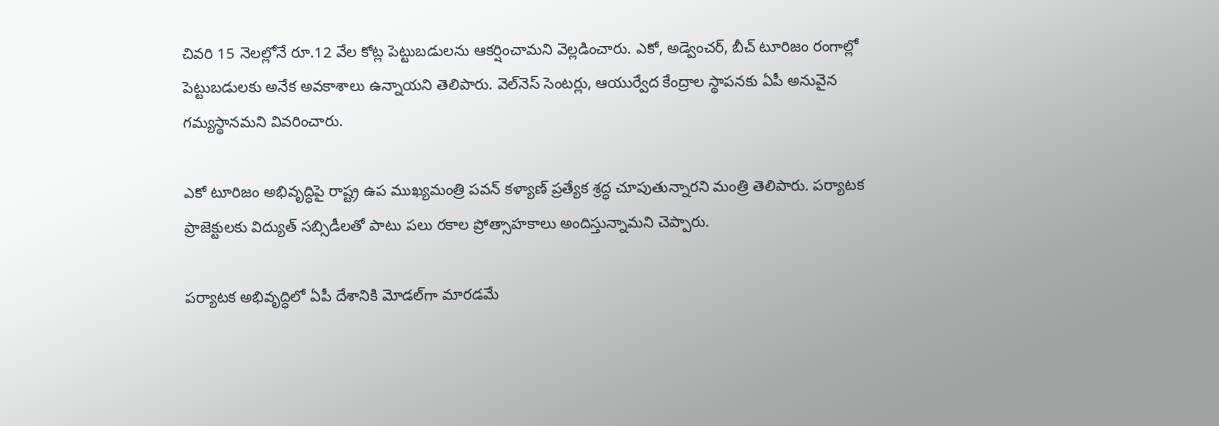చివరి 15 నెలల్లోనే రూ.12 వేల కోట్ల పెట్టుబడులను ఆకర్షించామని వెల్లడించారు. ఎకో, అడ్వెంచర్, బీచ్ టూరిజం రంగాల్లో పెట్టుబడులకు అనేక అవకాశాలు ఉన్నాయని తెలిపారు. వెల్‌నెస్ సెంటర్లు, ఆయుర్వేద కేంద్రాల స్థాపనకు ఏపీ అనువైన గమ్యస్థానమని వివరించారు.

ఎకో టూరిజం అభివృద్ధిపై రాష్ట్ర ఉప ముఖ్యమంత్రి పవన్ కళ్యాణ్ ప్రత్యేక శ్రద్ధ చూపుతున్నారని మంత్రి తెలిపారు. పర్యాటక ప్రాజెక్టులకు విద్యుత్ సబ్సిడీలతో పాటు పలు రకాల ప్రోత్సాహకాలు అందిస్తున్నామని చెప్పారు.

పర్యాటక అభివృద్ధిలో ఏపీ దేశానికి మోడల్‌గా మారడమే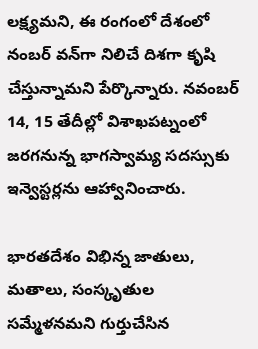లక్ష్యమని, ఈ రంగంలో దేశంలో నంబర్ వన్‌గా నిలిచే దిశగా కృషి చేస్తున్నామని పేర్కొన్నారు. నవంబర్ 14, 15 తేదీల్లో విశాఖపట్నంలో జరగనున్న భాగస్వామ్య సదస్సుకు ఇన్వెస్టర్లను ఆహ్వానించారు.

భారతదేశం విభిన్న జాతులు, మతాలు, సంస్కృతుల సమ్మేళనమని గుర్తుచేసిన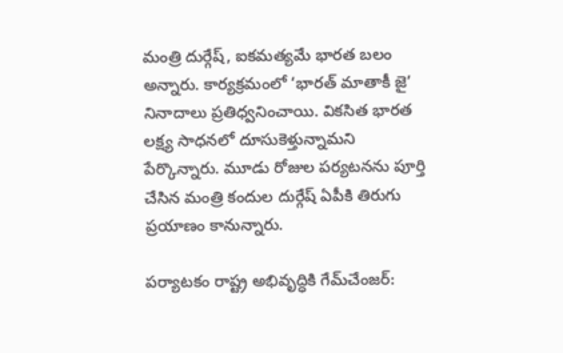మంత్రి దుర్గేష్, ఐకమత్యమే భారత బలం అన్నారు. కార్యక్రమంలో ‘భారత్ మాతాకీ జై’ నినాదాలు ప్రతిధ్వనించాయి. వికసిత భారత లక్ష్య సాధనలో దూసుకెళ్తున్నామని పేర్కొన్నారు. మూడు రోజుల పర్యటనను పూర్తి చేసిన మంత్రి కందుల దుర్గేష్ ఏపీకి తిరుగు ప్రయాణం కానున్నారు.

పర్యాటకం రాష్ట్ర అభివృద్ధికి గేమ్‌చేంజర్‌: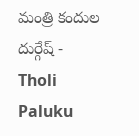మంత్రి కందుల దుర్గేష్ - Tholi Paluku